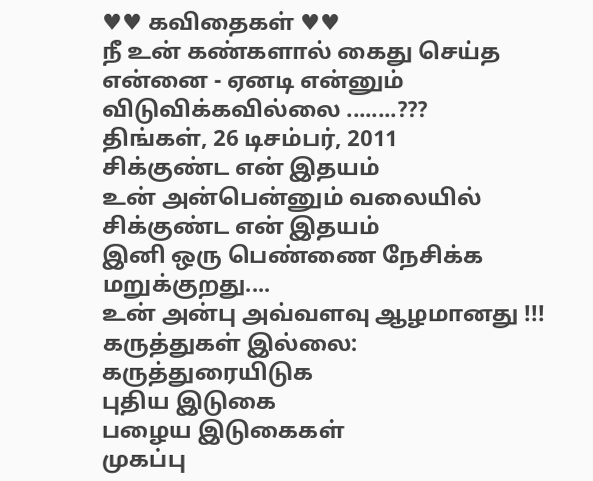♥♥ கவிதைகள் ♥♥
நீ உன் கண்களால் கைது செய்த என்னை - ஏனடி என்னும் விடுவிக்கவில்லை ........???
திங்கள், 26 டிசம்பர், 2011
சிக்குண்ட என் இதயம்
உன் அன்பென்னும் வலையில்
சிக்குண்ட என் இதயம்
இனி ஒரு பெண்ணை நேசிக்க மறுக்குறது....
உன் அன்பு அவ்வளவு ஆழமானது !!!
கருத்துகள் இல்லை:
கருத்துரையிடுக
புதிய இடுகை
பழைய இடுகைகள்
முகப்பு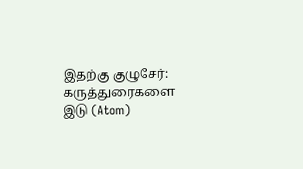இதற்கு குழுசேர்:
கருத்துரைகளை இடு (Atom)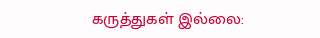கருத்துகள் இல்லை: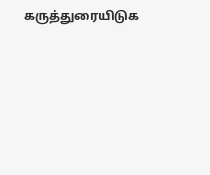கருத்துரையிடுக